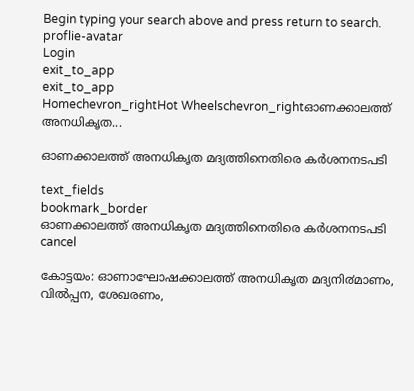Begin typing your search above and press return to search.
proflie-avatar
Login
exit_to_app
exit_to_app
Homechevron_rightHot Wheelschevron_rightഓണക്കാലത്ത് അനധികൃത...

ഓണക്കാലത്ത് അനധികൃത മദ്യത്തിനെതിരെ കര്‍ശനനടപടി

text_fields
bookmark_border
ഓണക്കാലത്ത് അനധികൃത മദ്യത്തിനെതിരെ കര്‍ശനനടപടി
cancel

കോട്ടയം: ഓണാഘോഷക്കാലത്ത് അനധികൃത മദ്യനി൪മാണം, വിൽപ്പന, ശേഖരണം,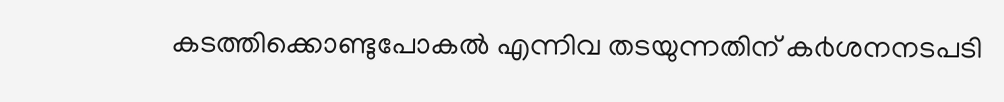കടത്തിക്കൊണ്ടുപോകൽ എന്നിവ തടയുന്നതിന് ക൪ശനനടപടി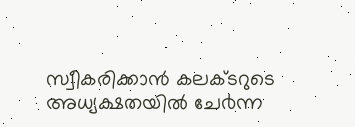സ്വീകരിക്കാൻ കലക്ടറുടെ അധ്യക്ഷതയിൽ ചേ൪ന്ന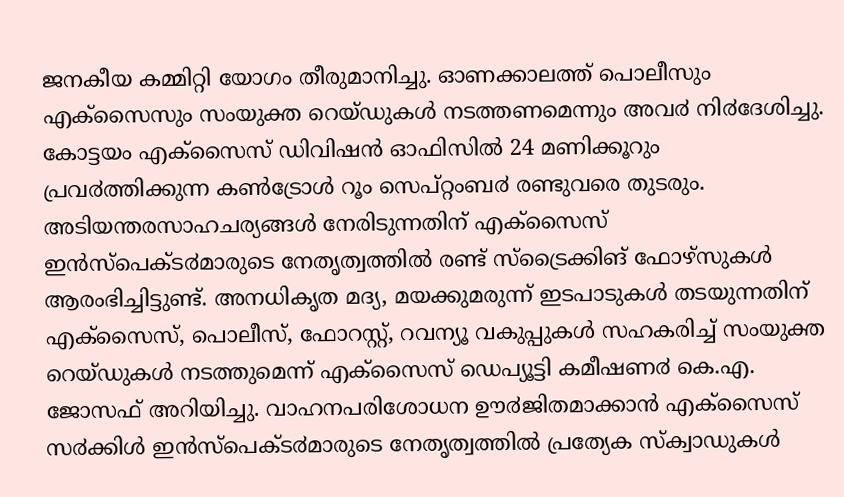ജനകീയ കമ്മിറ്റി യോഗം തീരുമാനിച്ചു. ഓണക്കാലത്ത് പൊലീസും എക്സൈസും സംയുക്ത റെയ്ഡുകൾ നടത്തണമെന്നും അവ൪ നി൪ദേശിച്ചു.
കോട്ടയം എക്സൈസ് ഡിവിഷൻ ഓഫിസിൽ 24 മണിക്കൂറും പ്രവ൪ത്തിക്കുന്ന കൺട്രോൾ റൂം സെപ്റ്റംബ൪ രണ്ടുവരെ തുടരും. അടിയന്തരസാഹചര്യങ്ങൾ നേരിടുന്നതിന് എക്സൈസ് ഇൻസ്പെക്ട൪മാരുടെ നേതൃത്വത്തിൽ രണ്ട് സ്ട്രൈക്കിങ് ഫോഴ്സുകൾ ആരംഭിച്ചിട്ടുണ്ട്. അനധികൃത മദ്യ, മയക്കുമരുന്ന് ഇടപാടുകൾ തടയുന്നതിന് എക്സൈസ്, പൊലീസ്, ഫോറസ്റ്റ്, റവന്യൂ വകുപ്പുകൾ സഹകരിച്ച് സംയുക്ത റെയ്ഡുകൾ നടത്തുമെന്ന് എക്സൈസ് ഡെപ്യൂട്ടി കമീഷണ൪ കെ.എ. ജോസഫ് അറിയിച്ചു. വാഹനപരിശോധന ഊ൪ജിതമാക്കാൻ എക്സൈസ് സ൪ക്കിൾ ഇൻസ്പെക്ട൪മാരുടെ നേതൃത്വത്തിൽ പ്രത്യേക സ്ക്വാഡുകൾ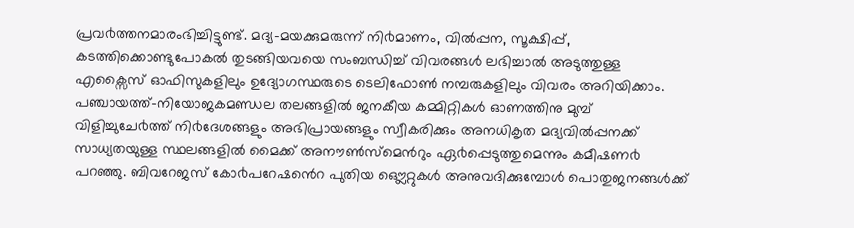പ്രവ൪ത്തനമാരംഭിച്ചിട്ടുണ്ട്. മദ്യ-മയക്കുമരുന്ന് നി൪മാണം, വിൽപ്പന, സൂക്ഷിപ്പ്, കടത്തിക്കൊണ്ടുപോകൽ തുടങ്ങിയവയെ സംബന്ധിച്ച് വിവരങ്ങൾ ലഭിച്ചാൽ അടുത്തുള്ള എക്സൈസ് ഓഫിസുകളിലും ഉദ്യോഗസ്ഥരുടെ ടെലിഫോൺ നമ്പരുകളിലും വിവരം അറിയിക്കാം.
പഞ്ചായത്ത്-നിയോജകമണ്ഡല തലങ്ങളിൽ ജനകീയ കമ്മിറ്റികൾ ഓണത്തിനു മുമ്പ് വിളിച്ചുചേ൪ത്ത് നി൪ദേശങ്ങളും അഭിപ്രായങ്ങളും സ്വീകരിക്കും അനധികൃത മദ്യവിൽപ്പനക്ക് സാധ്യതയുള്ള സ്ഥലങ്ങളിൽ മൈക്ക് അനൗൺസ്മെൻറും ഏ൪പ്പെടുത്തുമെന്നും കമീഷണ൪ പറഞ്ഞു. ബിവറേജസ് കോ൪പറേഷൻെറ പുതിയ ഔ്ലെറ്റുകൾ അനുവദിക്കുമ്പോൾ പൊതുജനങ്ങൾക്ക്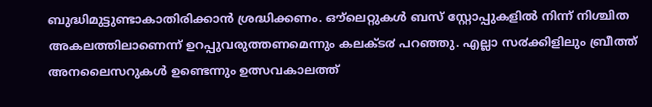ബുദ്ധിമുട്ടുണ്ടാകാതിരിക്കാൻ ശ്രദ്ധിക്കണം. ഔ്ലെറ്റുകൾ ബസ് സ്റ്റോപ്പുകളിൽ നിന്ന് നിശ്ചിത അകലത്തിലാണെന്ന് ഉറപ്പുവരുത്തണമെന്നും കലക്ട൪ പറഞ്ഞു. എല്ലാ സ൪ക്കിളിലും ബ്രീത്ത് അനലൈസറുകൾ ഉണ്ടെന്നും ഉത്സവകാലത്ത്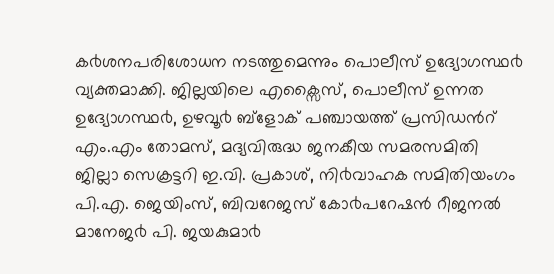ക൪ശനപരിശോധന നടത്തുമെന്നും പൊലീസ് ഉദ്യോഗസ്ഥ൪ വ്യക്തമാക്കി. ജില്ലയിലെ എക്സൈസ്, പൊലീസ് ഉന്നത ഉദ്യോഗസ്ഥ൪, ഉഴവൂ൪ ബ്ളോക് പഞ്ചായത്ത് പ്രസിഡൻറ് എം.എം തോമസ്, മദ്യവിരുദ്ധ ജനകീയ സമരസമിതി ജില്ലാ സെക്രട്ടറി ഇ.വി. പ്രകാശ്, നി൪വാഹക സമിതിയംഗം പി.എ. ജെയിംസ്, ബിവറേജസ് കോ൪പറേഷൻ റീജനൽ മാനേജ൪ പി. ജയകുമാ൪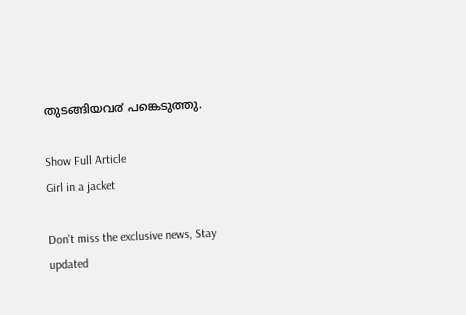തുടങ്ങിയവ൪ പങ്കെടുത്തു.

Show Full Article
Girl in a jacket

Don't miss the exclusive news, Stay updated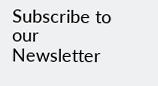Subscribe to our Newsletter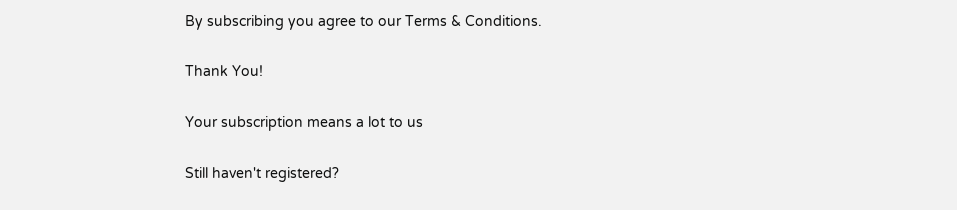By subscribing you agree to our Terms & Conditions.

Thank You!

Your subscription means a lot to us

Still haven't registered?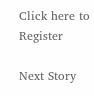Click here to Register

Next Story